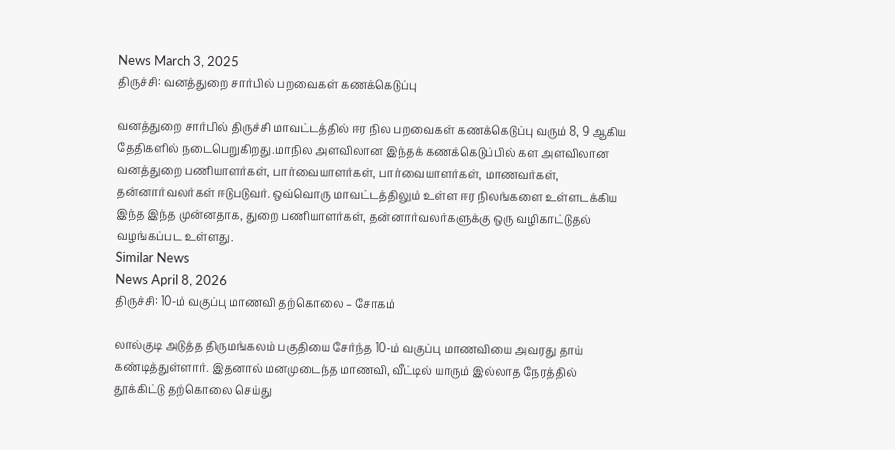News March 3, 2025
திருச்சி: வனத்துறை சார்பில் பறவைகள் கணக்கெடுப்பு

வனத்துறை சார்பில் திருச்சி மாவட்டத்தில் ஈர நில பறவைகள் கணக்கெடுப்பு வரும் 8, 9 ஆகிய தேதிகளில் நடைபெறுகிறது.மாநில அளவிலான இந்தக் கணக்கெடுப்பில் கள அளவிலான வனத்துறை பணியாளர்கள், பார்வையாளர்கள், பார்வையாளர்கள், மாணவர்கள், தன்னார்வலர்கள் ஈடுபடுவர். ஒவ்வொரு மாவட்டத்திலும் உள்ள ஈர நிலங்களை உள்ளடக்கிய இந்த இந்த முன்னதாக, துறை பணியாளர்கள், தன்னார்வலர்களுக்கு ஒரு வழிகாட்டுதல் வழங்கப்பட உள்ளது.
Similar News
News April 8, 2026
திருச்சி: 10-ம் வகுப்பு மாணவி தற்கொலை – சோகம்

லால்குடி அடுத்த திருமங்கலம் பகுதியை சேர்ந்த 10-ம் வகுப்பு மாணவியை அவரது தாய் கண்டித்துள்ளார். இதனால் மனமுடைந்த மாணவி, வீட்டில் யாரும் இல்லாத நேரத்தில் தூக்கிட்டு தற்கொலை செய்து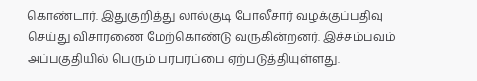கொண்டார். இதுகுறித்து லால்குடி போலீசார் வழக்குப்பதிவு செய்து விசாரணை மேற்கொண்டு வருகின்றனர். இச்சம்பவம் அப்பகுதியில் பெரும் பரபரப்பை ஏற்படுத்தியுள்ளது.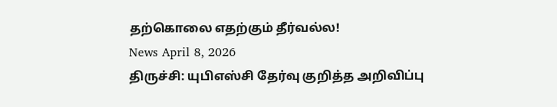தற்கொலை எதற்கும் தீர்வல்ல!
News April 8, 2026
திருச்சி: யுபிஎஸ்சி தேர்வு குறித்த அறிவிப்பு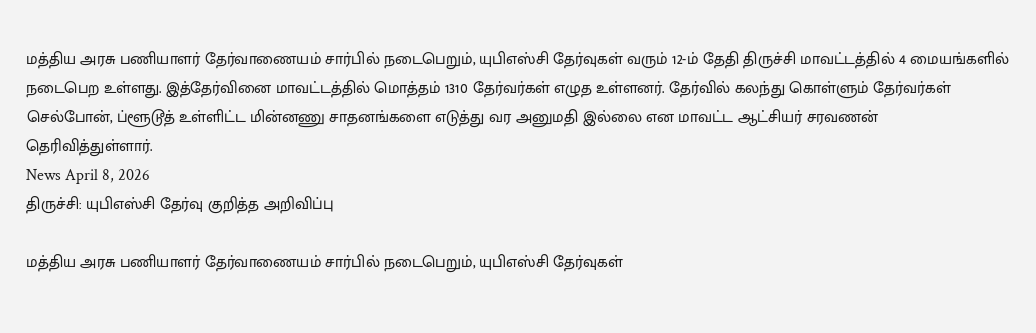மத்திய அரசு பணியாளர் தேர்வாணையம் சார்பில் நடைபெறும், யுபிஎஸ்சி தேர்வுகள் வரும் 12-ம் தேதி திருச்சி மாவட்டத்தில் 4 மையங்களில் நடைபெற உள்ளது. இத்தேர்வினை மாவட்டத்தில் மொத்தம் 1310 தேர்வர்கள் எழுத உள்ளனர். தேர்வில் கலந்து கொள்ளும் தேர்வர்கள் செல்போன், ப்ளூடூத் உள்ளிட்ட மின்னணு சாதனங்களை எடுத்து வர அனுமதி இல்லை என மாவட்ட ஆட்சியர் சரவணன் தெரிவித்துள்ளார்.
News April 8, 2026
திருச்சி: யுபிஎஸ்சி தேர்வு குறித்த அறிவிப்பு

மத்திய அரசு பணியாளர் தேர்வாணையம் சார்பில் நடைபெறும், யுபிஎஸ்சி தேர்வுகள்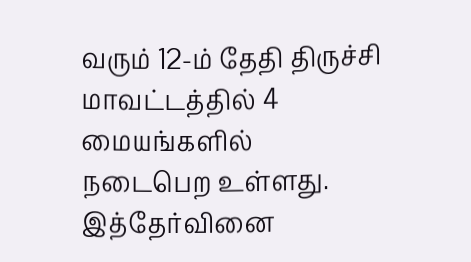வரும் 12-ம் தேதி திருச்சி மாவட்டத்தில் 4 மையங்களில் நடைபெற உள்ளது. இத்தேர்வினை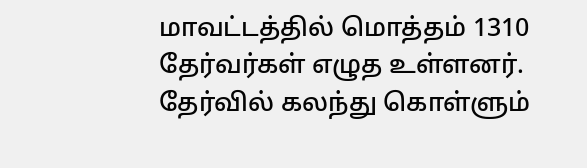மாவட்டத்தில் மொத்தம் 1310 தேர்வர்கள் எழுத உள்ளனர். தேர்வில் கலந்து கொள்ளும்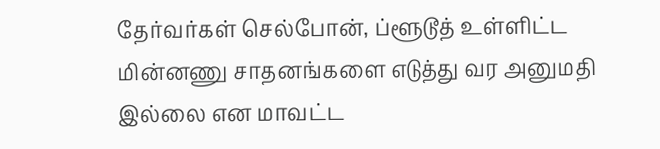தேர்வர்கள் செல்போன், ப்ளூடூத் உள்ளிட்ட மின்னணு சாதனங்களை எடுத்து வர அனுமதி இல்லை என மாவட்ட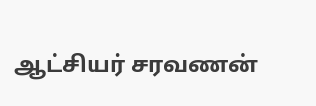ஆட்சியர் சரவணன்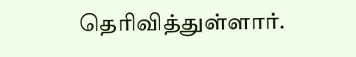தெரிவித்துள்ளார்.